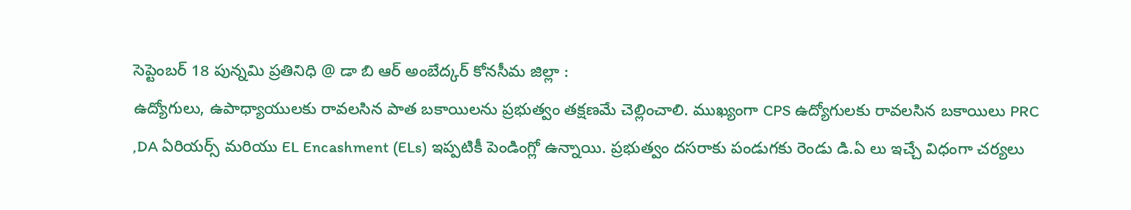సెప్టెంబర్ 18 పున్నమి ప్రతినిధి @ డా బి ఆర్ అంబేద్కర్ కోనసీమ జిల్లా :
ఉద్యోగులు, ఉపాధ్యాయులకు రావలసిన పాత బకాయిలను ప్రభుత్వం తక్షణమే చెల్లించాలి. ముఖ్యంగా CPS ఉద్యోగులకు రావలసిన బకాయిలు PRC ,DA ఏరియర్స్ మరియు EL Encashment (ELs) ఇప్పటికీ పెండింగ్లో ఉన్నాయి. ప్రభుత్వం దసరాకు పండుగకు రెండు డి.ఏ లు ఇచ్చే విధంగా చర్యలు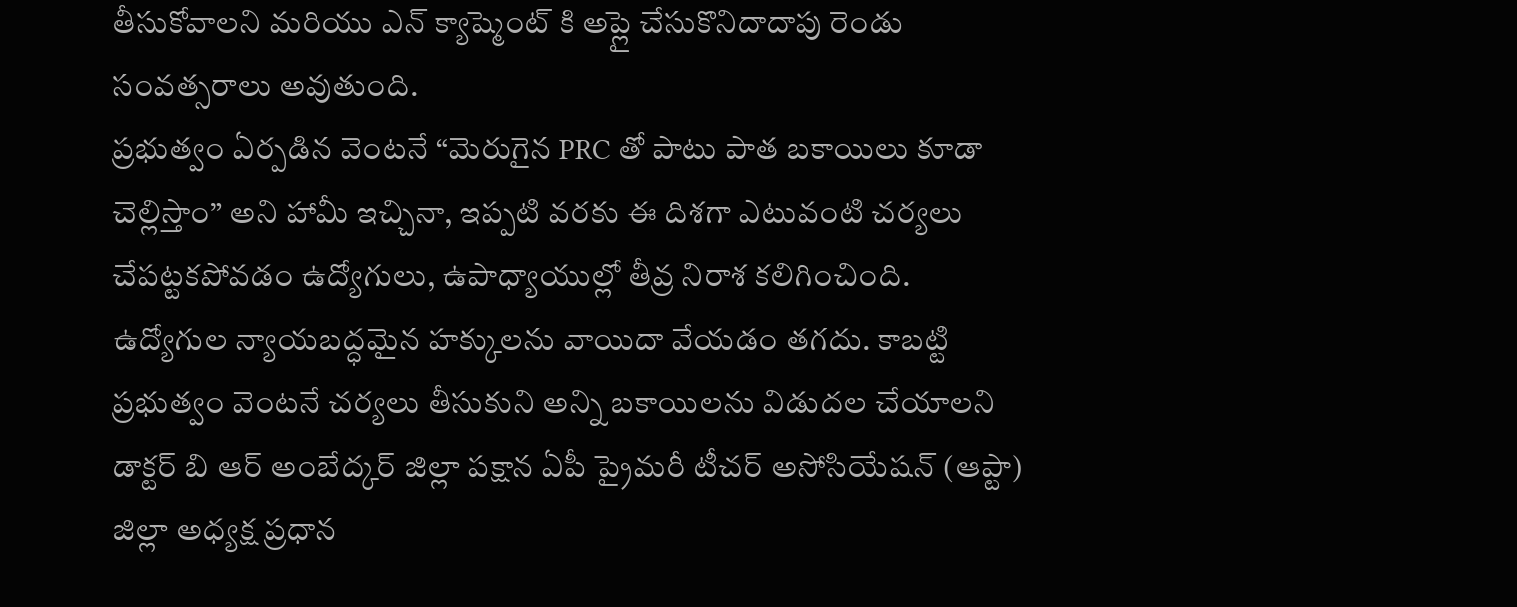తీసుకోవాలని మరియు ఎన్ క్యాష్మెంట్ కి అప్లై చేసుకొనిదాదాపు రెండు సంవత్సరాలు అవుతుంది.
ప్రభుత్వం ఏర్పడిన వెంటనే “మెరుగైన PRC తో పాటు పాత బకాయిలు కూడా చెల్లిస్తాం” అని హామీ ఇచ్చినా, ఇప్పటి వరకు ఈ దిశగా ఎటువంటి చర్యలు చేపట్టకపోవడం ఉద్యోగులు, ఉపాధ్యాయుల్లో తీవ్ర నిరాశ కలిగించింది.
ఉద్యోగుల న్యాయబద్ధమైన హక్కులను వాయిదా వేయడం తగదు. కాబట్టి ప్రభుత్వం వెంటనే చర్యలు తీసుకుని అన్ని బకాయిలను విడుదల చేయాలని డాక్టర్ బి ఆర్ అంబేద్కర్ జిల్లా పక్షాన ఏపీ ప్రైమరీ టీచర్ అసోసియేషన్ (ఆప్టా) జిల్లా అధ్యక్ష ప్రధాన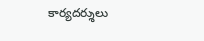కార్యదర్శులు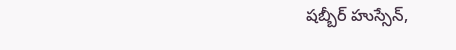షబ్బీర్ హుస్సేన్,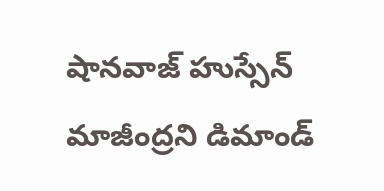షానవాజ్ హుస్సేన్ మాజీంద్రని డిమాండ్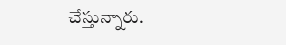చేస్తున్నారు.